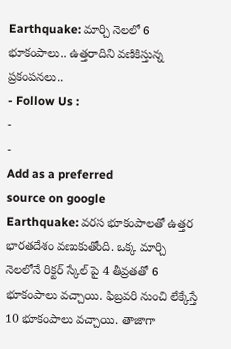Earthquake: మార్చి నెలలో 6 భూకంపాలు.. ఉత్తరాదిని వణికిస్తున్న ప్రకంపనలు..
- Follow Us :
-
-
Add as a preferred
source on google
Earthquake: వరస భూకంపాలతో ఉత్తర భారతదేశం వణుకుతోంది. ఒక్క మార్చి నెలలోనే రిక్టర్ స్కేల్ పై 4 తీవ్రతతో 6 భూకంపాలు వచ్చాయి. ఫిబ్రవరి నుంచి లేక్కేస్తే 10 భూకంపాలు వచ్చాయి. తాజాగా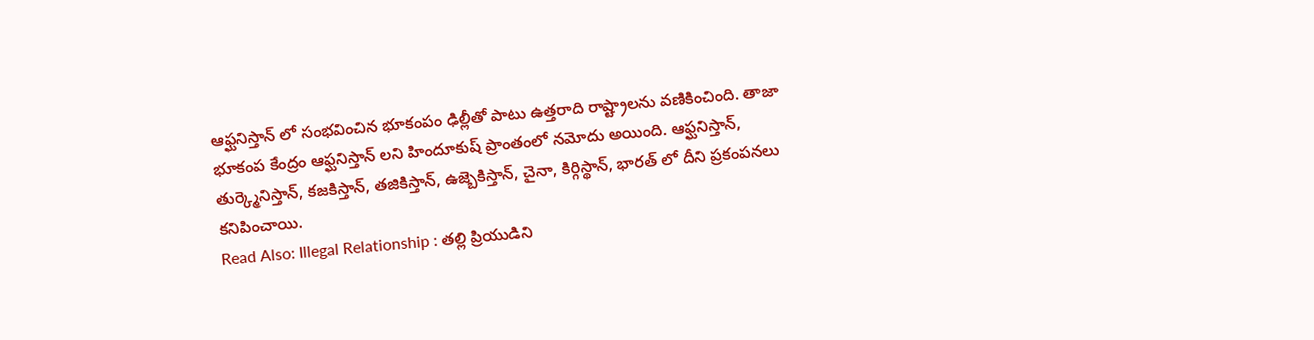ఆఫ్ఘనిస్తాన్ లో సంభవించిన భూకంపం ఢిల్లీతో పాటు ఉత్తరాది రాష్ట్రాలను వణికించింది. తాజా భూకంప కేంద్రం ఆఫ్ఘనిస్తాన్ లని హిందూకుష్ ప్రాంతంలో నమోదు అయింది. ఆఫ్ఘనిస్తాన్, తుర్క్మెనిస్తాన్, కజకిస్తాన్, తజికిస్తాన్, ఉజ్బెకిస్తాన్, చైనా, కిర్గిస్థాన్, భారత్ లో దీని ప్రకంపనలు కనిపించాయి.
Read Also: Illegal Relationship : తల్లి ప్రియుడిని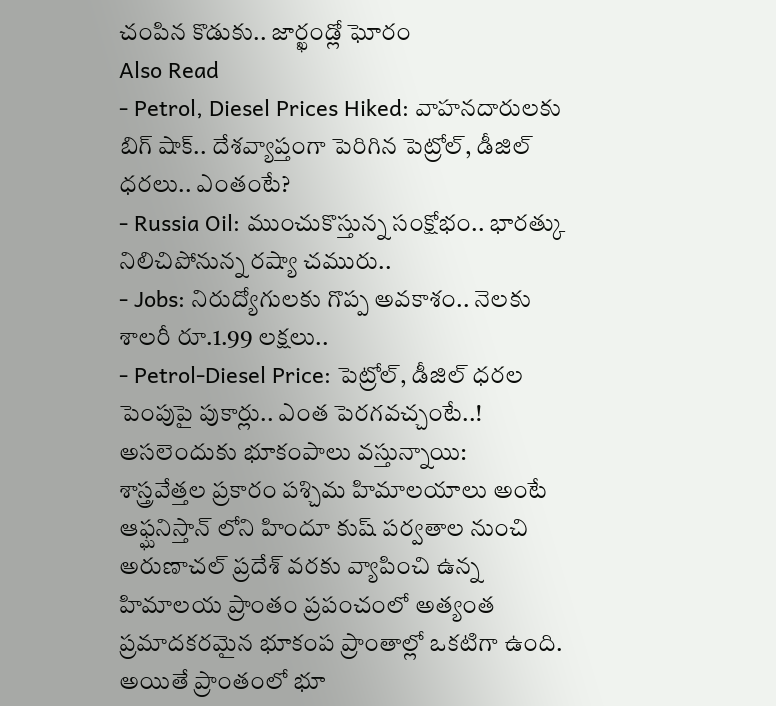చంపిన కొడుకు.. జార్ఖండ్లో ఘోరం
Also Read
- Petrol, Diesel Prices Hiked: వాహనదారులకు బిగ్ షాక్.. దేశవ్యాప్తంగా పెరిగిన పెట్రోల్, డీజిల్ ధరలు.. ఎంతంటే?
- Russia Oil: ముంచుకొస్తున్న సంక్షోభం.. భారత్కు నిలిచిపోనున్న రష్యా చమురు..
- Jobs: నిరుద్యోగులకు గొప్ప అవకాశం.. నెలకు శాలరీ రూ.1.99 లక్షలు..
- Petrol-Diesel Price: పెట్రోల్, డీజిల్ ధరల పెంపుపై పుకార్లు.. ఎంత పెరగవచ్చంటే..!
అసలెందుకు భూకంపాలు వస్తున్నాయి:
శాస్త్రవేత్తల ప్రకారం పశ్చిమ హిమాలయాలు అంటే ఆఫ్ఘనిస్తాన్ లోని హిందూ కుష్ పర్వతాల నుంచి అరుణాచల్ ప్రదేశ్ వరకు వ్యాపించి ఉన్న హిమాలయ ప్రాంతం ప్రపంచంలో అత్యంత ప్రమాదకరమైన భూకంప ప్రాంతాల్లో ఒకటిగా ఉంది. అయితే ప్రాంతంలో భూ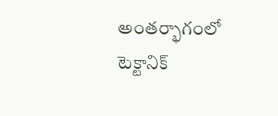అంతర్భాగంలో టెక్టానిక్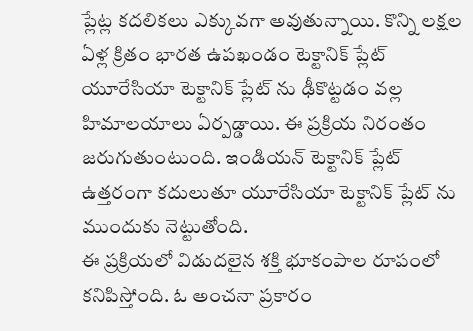ప్లేట్ల కదలికలు ఎక్కువగా అవుతున్నాయి. కొన్ని లక్షల ఏళ్ల క్రితం భారత ఉపఖండం టెక్టానిక్ ప్లేట్ యూరేసియా టెక్టానిక్ ప్లేట్ ను ఢీకొట్టడం వల్ల హిమాలయాలు ఏర్పడ్డాయి. ఈ ప్రక్రియ నిరంతం జరుగుతుంటుంది. ఇండియన్ టెక్టానిక్ ప్లేట్ ఉత్తరంగా కదులుతూ యూరేసియా టెక్టానిక్ ప్లేట్ ను ముందుకు నెట్టుతోంది.
ఈ ప్రక్రియలో విడుదలైన శక్తి భూకంపాల రూపంలో కనిపిస్తోంది. ఓ అంచనా ప్రకారం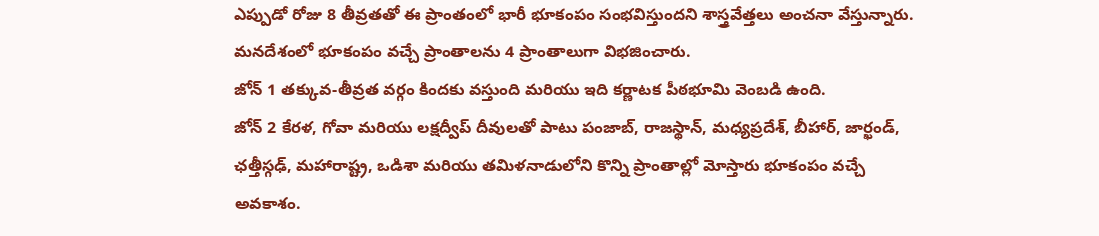ఎప్పుడో రోజు 8 తీవ్రతతో ఈ ప్రాంతంలో భారీ భూకంపం సంభవిస్తుందని శాస్త్రవేత్తలు అంచనా వేస్తున్నారు. మనదేశంలో భూకంపం వచ్చే ప్రాంతాలను 4 ప్రాంతాలుగా విభజించారు.
జోన్ 1 తక్కువ-తీవ్రత వర్గం కిందకు వస్తుంది మరియు ఇది కర్ణాటక పీఠభూమి వెంబడి ఉంది.
జోన్ 2 కేరళ, గోవా మరియు లక్షద్వీప్ దీవులతో పాటు పంజాబ్, రాజస్థాన్, మధ్యప్రదేశ్, బీహార్, జార్ఖండ్, ఛత్తీస్గఢ్, మహారాష్ట్ర, ఒడిశా మరియు తమిళనాడులోని కొన్ని ప్రాంతాల్లో మోస్తారు భూకంపం వచ్చే అవకాశం.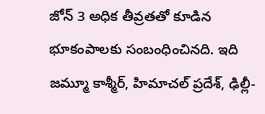జోన్ 3 అధిక తీవ్రతతో కూడిన భూకంపాలకు సంబంధించినది. ఇది జమ్మూ కాశ్మీర్, హిమాచల్ ప్రదేశ్, ఢిల్లీ-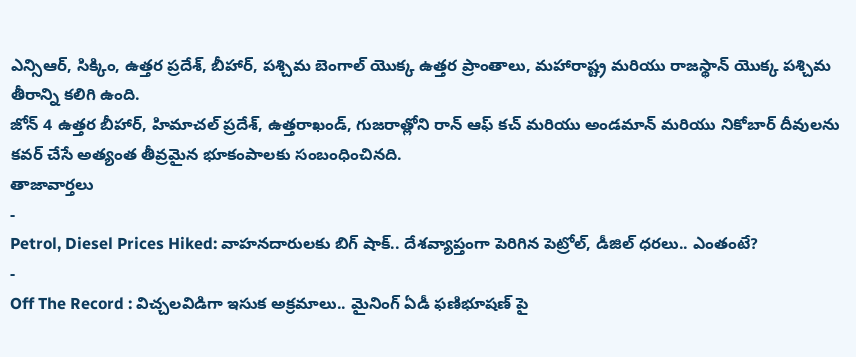ఎన్సిఆర్, సిక్కిం, ఉత్తర ప్రదేశ్, బీహార్, పశ్చిమ బెంగాల్ యొక్క ఉత్తర ప్రాంతాలు, మహారాష్ట్ర మరియు రాజస్థాన్ యొక్క పశ్చిమ తీరాన్ని కలిగి ఉంది.
జోన్ 4 ఉత్తర బీహార్, హిమాచల్ ప్రదేశ్, ఉత్తరాఖండ్, గుజరాత్లోని రాన్ ఆఫ్ కచ్ మరియు అండమాన్ మరియు నికోబార్ దీవులను కవర్ చేసే అత్యంత తీవ్రమైన భూకంపాలకు సంబంధించినది.
తాజావార్తలు
-
Petrol, Diesel Prices Hiked: వాహనదారులకు బిగ్ షాక్.. దేశవ్యాప్తంగా పెరిగిన పెట్రోల్, డీజిల్ ధరలు.. ఎంతంటే?
-
Off The Record : విచ్చలవిడిగా ఇసుక అక్రమాలు.. మైనింగ్ ఏడీ ఫణిభూషణ్ పై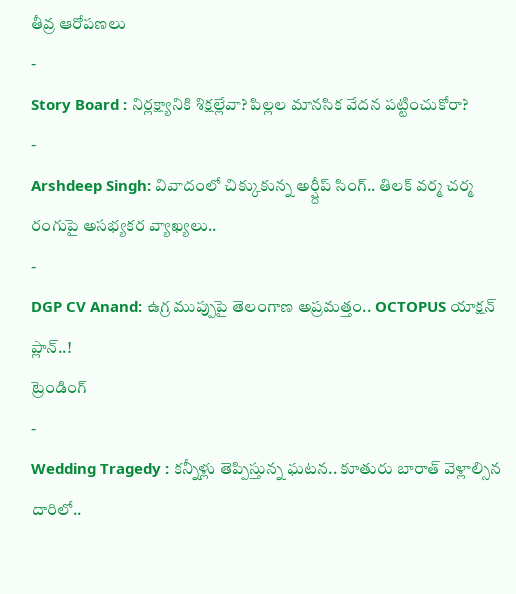తీవ్ర ఆరోపణలు
-
Story Board : నిర్లక్ష్యానికి శిక్షల్లేవా? పిల్లల మానసిక వేదన పట్టించుకోరా?
-
Arshdeep Singh: వివాదంలో చిక్కుకున్న అర్ష్దీప్ సింగ్.. తిలక్ వర్మ చర్మ రంగుపై అసభ్యకర వ్యాఖ్యలు..
-
DGP CV Anand: ఉగ్ర ముప్పుపై తెలంగాణ అప్రమత్తం.. OCTOPUS యాక్షన్ ప్లాన్..!
ట్రెండింగ్
-
Wedding Tragedy : కన్నీళ్లు తెప్పిస్తున్న ఘటన.. కూతురు బారాత్ వెళ్లాల్సిన దారిలో..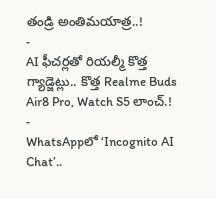తండ్రి అంతిమయాత్ర..!
-
AI ఫీచర్లతో రియల్మీ కొత్త గ్యాడ్జెట్లు.. కొత్త Realme Buds Air8 Pro, Watch S5 లాంచ్.!
-
WhatsAppలో ‘Incognito AI Chat’..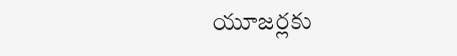యూజర్లకు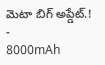మెటా బిగ్ అప్డేట్.!
-
8000mAh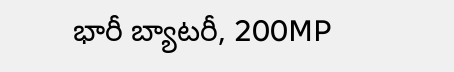భారీ బ్యాటరీ, 200MP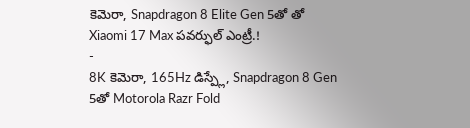కెమెరా, Snapdragon 8 Elite Gen 5తో తో Xiaomi 17 Max పవర్ఫుల్ ఎంట్రీ.!
-
8K కెమెరా, 165Hz డిస్ప్లే, Snapdragon 8 Gen 5తో Motorola Razr Fold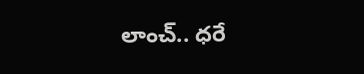లాంచ్.. ధరే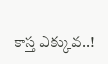కాస్త ఎక్కువ..!